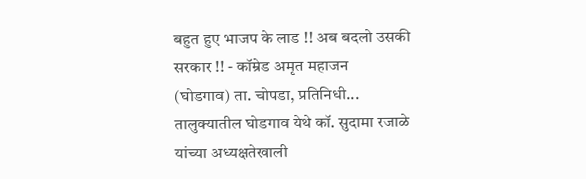बहुत हुए भाजप के लाड !! अब बदलो उसकी सरकार !! - कॉम्रेड अमृत महाजन
(घोडगाव) ता. चोपडा, प्रतिनिधी... तालुक्यातील घोडगाव येथे कॉ. सुदामा रजाळे यांच्या अध्यक्षतेखाली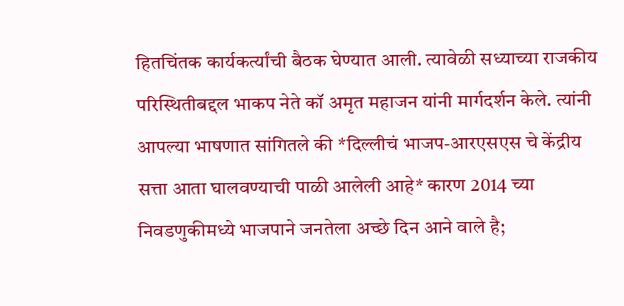हितचिंतक कार्यकर्त्यांची बैठक घेण्यात आली. त्यावेळी सध्याच्या राजकीय परिस्थितीबद्दल भाकप नेते कॉ अमृत महाजन यांनी मार्गदर्शन केले. त्यांनी आपल्या भाषणात सांगितले की *दिल्लीचं भाजप-आरएसएस चे केंद्रीय सत्ता आता घालवण्याची पाळी आलेली आहे* कारण 2014 च्या निवडणुकीमध्ये भाजपाने जनतेला अच्छे दिन आने वाले है;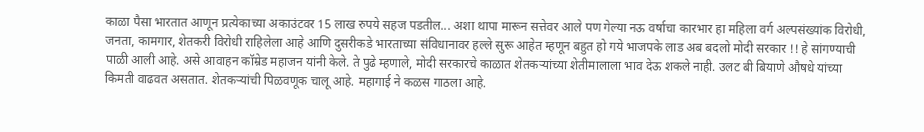काळा पैसा भारतात आणून प्रत्येकाच्या अकाउंटवर 15 लाख रुपये सहज पडतील... अशा थापा मारून सत्तेवर आले पण गेल्या नऊ वर्षाचा कारभार हा महिला वर्ग अल्पसंख्यांक विरोधी, जनता, कामगार, शेतकरी विरोधी राहिलेला आहे आणि दुसरीकडे भारताच्या संविधानावर हल्ले सुरू आहेत म्हणून बहुत हो गये भाजपके लाड अब बदलो मोदी सरकार !! हे सांगण्याची पाळी आली आहे. असे आवाहन कॉम्रेड महाजन यांनी केले. ते पुढे म्हणाले, मोदी सरकारचे काळात शेतकऱ्यांच्या शेतीमालाला भाव देऊ शकले नाही. उलट बी बियाणे औषधे यांच्या किमती वाढवत असतात. शेतकऱ्यांची पिळवणूक चालू आहे. महागाई ने कळस गाठला आहे.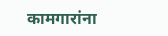कामगारांना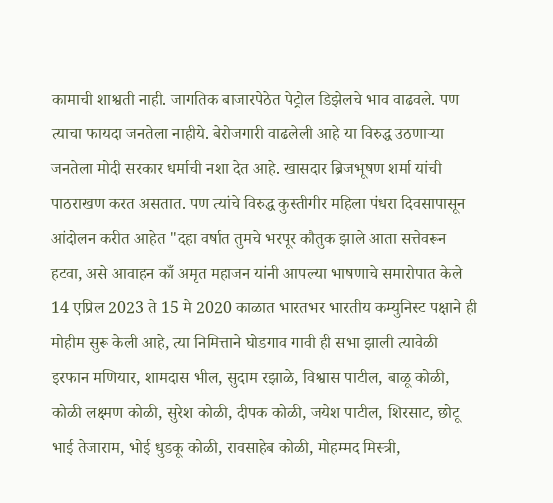कामाची शाश्वती नाही. जागतिक बाजारपेठेत पेट्रोल डिझेलचे भाव वाढवले. पण त्याचा फायदा जनतेला नाहीये. बेरोजगारी वाढलेली आहे या विरुद्ध उठणाऱ्या जनतेला मोदी सरकार धर्माची नशा देत आहे. खासदार ब्रिजभूषण शर्मा यांची पाठराखण करत असतात. पण त्यांचे विरुद्ध कुस्तीगीर महिला पंधरा दिवसापासून आंदोलन करीत आहेत "दहा वर्षात तुमचे भरपूर कौतुक झाले आता सत्तेवरून हटवा, असे आवाहन काँ अमृत महाजन यांनी आपल्या भाषणाचे समारोपात केले 14 एप्रिल 2023 ते 15 मे 2020 काळात भारतभर भारतीय कम्युनिस्ट पक्षाने ही मोहीम सुरू केली आहे, त्या निमित्ताने घोडगाव गावी ही सभा झाली त्यावेळी इरफान मणियार, शामदास भील, सुदाम रझाळे, विश्वास पाटील, बाळू कोळी, कोळी लक्ष्मण कोळी, सुरेश कोळी, दीपक कोळी, जयेश पाटील, शिरसाट, छोटू भाई तेजाराम, भोई धुडकू कोळी, रावसाहेब कोळी, मोहम्मद मिस्त्री,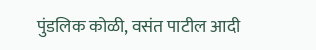पुंडलिक कोळी, वसंत पाटील आदी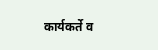कार्यकर्ते व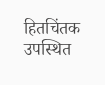हितचिंतक उपस्थित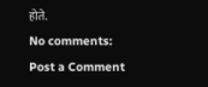होते.
No comments:
Post a Comment